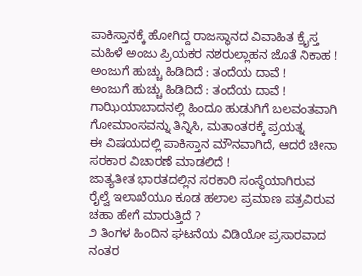ಪಾಕಿಸ್ತಾನಕ್ಕೆ ಹೋಗಿದ್ದ ರಾಜಸ್ಥಾನದ ವಿವಾಹಿತ ಕ್ರೈಸ್ತ ಮಹಿಳೆ ಅಂಜು ಪ್ರಿಯಕರ ನಶರುಲ್ಲಾಹನ ಜೊತೆ ನಿಕಾಹ !
ಅಂಜುಗೆ ಹುಚ್ಚು ಹಿಡಿದಿದೆ : ತಂದೆಯ ದಾವೆ !
ಅಂಜುಗೆ ಹುಚ್ಚು ಹಿಡಿದಿದೆ : ತಂದೆಯ ದಾವೆ !
ಗಾಝಿಯಾಬಾದನಲ್ಲಿ ಹಿಂದೂ ಹುಡುಗಿಗೆ ಬಲವಂತವಾಗಿ ಗೋಮಾಂಸವನ್ನು ತಿನ್ನಿಸಿ, ಮತಾಂತರಕ್ಕೆ ಪ್ರಯತ್ನ
ಈ ವಿಷಯದಲ್ಲಿ ಪಾಕಿಸ್ತಾನ ಮೌನವಾಗಿದೆ, ಆದರೆ ಚೀನಾ ಸರಕಾರ ವಿಚಾರಣೆ ಮಾಡಲಿದೆ !
ಜಾತ್ಯತೀತ ಭಾರತದಲ್ಲಿನ ಸರಕಾರಿ ಸಂಸ್ಥೆಯಾಗಿರುವ ರೈಲ್ವೆ ಇಲಾಖೆಯೂ ಕೂಡ ಹಲಾಲ ಪ್ರಮಾಣ ಪತ್ರವಿರುವ ಚಹಾ ಹೇಗೆ ಮಾರುತ್ತಿದೆ ?
೨ ತಿಂಗಳ ಹಿಂದಿನ ಘಟನೆಯ ವಿಡಿಯೋ ಪ್ರಸಾರವಾದ ನಂತರ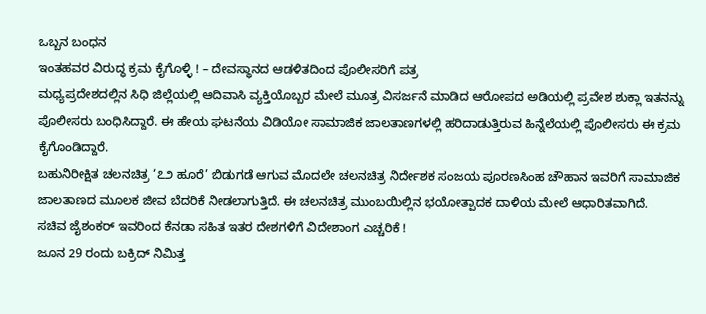ಒಬ್ಬನ ಬಂಧನ
ಇಂತಹವರ ವಿರುದ್ಧ ಕ್ರಮ ಕೈಗೊಳ್ಳಿ ! – ದೇವಸ್ಥಾನದ ಆಡಳಿತದಿಂದ ಪೊಲೀಸರಿಗೆ ಪತ್ರ
ಮಧ್ಯಪ್ರದೇಶದಲ್ಲಿನ ಸಿಧಿ ಜಿಲ್ಲೆಯಲ್ಲಿ ಆದಿವಾಸಿ ವ್ಯಕ್ತಿಯೊಬ್ಬರ ಮೇಲೆ ಮೂತ್ರ ವಿಸರ್ಜನೆ ಮಾಡಿದ ಆರೋಪದ ಅಡಿಯಲ್ಲಿ ಪ್ರವೇಶ ಶುಕ್ಲಾ ಇತನನ್ನು ಪೊಲೀಸರು ಬಂಧಿಸಿದ್ದಾರೆ. ಈ ಹೇಯ ಘಟನೆಯ ವಿಡಿಯೋ ಸಾಮಾಜಿಕ ಜಾಲತಾಣಗಳಲ್ಲಿ ಹರಿದಾಡುತ್ತಿರುವ ಹಿನ್ನೆಲೆಯಲ್ಲಿ ಪೊಲೀಸರು ಈ ಕ್ರಮ ಕೈಗೊಂಡಿದ್ದಾರೆ.
ಬಹುನಿರೀಕ್ಷಿತ ಚಲನಚಿತ್ರ ‘೭೨ ಹೂರೆ’ ಬಿಡುಗಡೆ ಆಗುವ ಮೊದಲೇ ಚಲನಚಿತ್ರ ನಿರ್ದೇಶಕ ಸಂಜಯ ಪೂರಣಸಿಂಹ ಚೌಹಾನ ಇವರಿಗೆ ಸಾಮಾಜಿಕ ಜಾಲತಾಣದ ಮೂಲಕ ಜೀವ ಬೆದರಿಕೆ ನೀಡಲಾಗುತ್ತಿದೆ. ಈ ಚಲನಚಿತ್ರ ಮುಂಬಯಿಲ್ಲಿನ ಭಯೋತ್ಪಾದಕ ದಾಳಿಯ ಮೇಲೆ ಆಧಾರಿತವಾಗಿದೆ.
ಸಚಿವ ಜೈಶಂಕರ್ ಇವರಿಂದ ಕೆನಡಾ ಸಹಿತ ಇತರ ದೇಶಗಳಿಗೆ ವಿದೇಶಾಂಗ ಎಚ್ಚರಿಕೆ !
ಜೂನ 29 ರಂದು ಬಕ್ರಿದ್ ನಿಮಿತ್ತ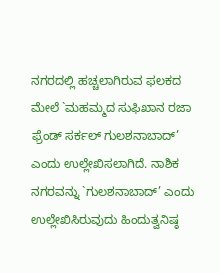ನಗರದಲ್ಲಿ ಹಚ್ಚಲಾಗಿರುವ ಫಲಕದ ಮೇಲೆ `ಮಹಮ್ಮದ ಸುಫಿಖಾನ ರಜಾ ಫ್ರೆಂಡ್ ಸರ್ಕಲ್ ಗುಲಶನಾಬಾದ್’ ಎಂದು ಉಲ್ಲೇಖಿಸಲಾಗಿದೆ. ನಾಶಿಕ ನಗರವನ್ನು `ಗುಲಶನಾಬಾದ್’ ಎಂದು ಉಲ್ಲೇಖಿಸಿರುವುದು ಹಿಂದುತ್ವನಿಷ್ಠ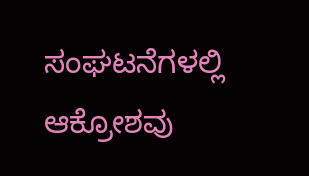ಸಂಘಟನೆಗಳಲ್ಲಿ ಆಕ್ರೋಶವು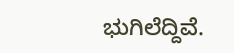ಭುಗಿಲೆದ್ದಿವೆ.